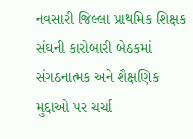નવસારી જિલ્લા પ્રાથમિક શિક્ષક સંઘની કારોબારી બેઠકમાં સંગઠનાત્મક અને શૈક્ષણિક મુદ્દાઓ પર ચર્ચા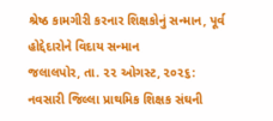શ્રેષ્ઠ કામગીરી કરનાર શિક્ષકોનું સન્માન, પૂર્વ હોદ્દેદારોને વિદાય સન્માન
જલાલપોર, તા. ૨૨ ઓગસ્ટ, ૨૦૨૬: નવસારી જિલ્લા પ્રાથમિક શિક્ષક સંઘની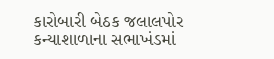કારોબારી બેઠક જલાલપોર કન્યાશાળાના સભાખંડમાં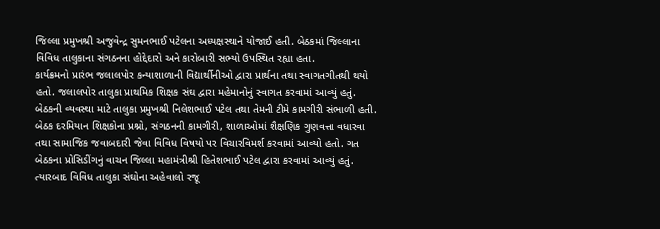જિલ્લા પ્રમુખશ્રી અજુવેન્દ્ર સુમનભાઈ પટેલના અધ્યક્ષસ્થાને યોજાઈ હતી. બેઠકમાં જિલ્લાના વિવિધ તાલુકાના સંગઠનના હોદ્દેદારો અને કારોબારી સભ્યો ઉપસ્થિત રહ્યા હતા.
કાર્યક્રમનો પ્રારંભ જલાલપોર કન્યાશાળાની વિદ્યાર્થીનીઓ દ્વારા પ્રાર્થના તથા સ્વાગતગીતથી થયો હતો. જલાલપોર તાલુકા પ્રાથમિક શિક્ષક સંઘ દ્વારા મહેમાનોનું સ્વાગત કરવામાં આવ્યું હતું. બેઠકની વ્યવસ્થા માટે તાલુકા પ્રમુખશ્રી નિલેશભાઈ પટેલ તથા તેમની ટીમે કામગીરી સંભાળી હતી.
બેઠક દરમિયાન શિક્ષકોના પ્રશ્નો, સંગઠનની કામગીરી, શાળાઓમાં શૈક્ષણિક ગુણવત્તા વધારવા તથા સામાજિક જવાબદારી જેવા વિવિધ વિષયો પર વિચારવિમર્શ કરવામાં આવ્યો હતો. ગત બેઠકના પ્રોસિડીંગનું વાચન જિલ્લા મહામંત્રીશ્રી હિતેશભાઈ પટેલ દ્વારા કરવામાં આવ્યું હતું.
ત્યારબાદ વિવિધ તાલુકા સંઘોના અહેવાલો રજૂ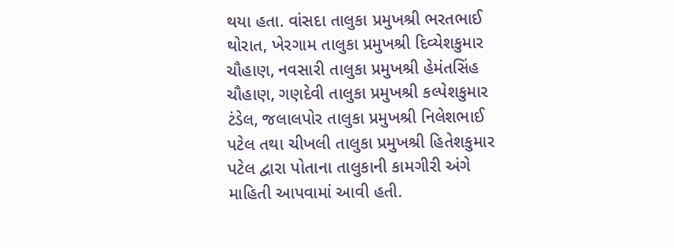થયા હતા. વાંસદા તાલુકા પ્રમુખશ્રી ભરતભાઈ થોરાત, ખેરગામ તાલુકા પ્રમુખશ્રી દિવ્યેશકુમાર ચૌહાણ, નવસારી તાલુકા પ્રમુખશ્રી હેમંતસિંહ ચૌહાણ, ગણદેવી તાલુકા પ્રમુખશ્રી કલ્પેશકુમાર ટંડેલ, જલાલપોર તાલુકા પ્રમુખશ્રી નિલેશભાઈ પટેલ તથા ચીખલી તાલુકા પ્રમુખશ્રી હિતેશકુમાર પટેલ દ્વારા પોતાના તાલુકાની કામગીરી અંગે માહિતી આપવામાં આવી હતી.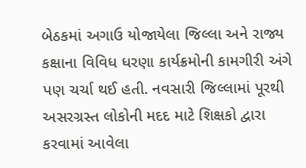બેઠકમાં અગાઉ યોજાયેલા જિલ્લા અને રાજ્ય કક્ષાના વિવિધ ધરણા કાર્યક્રમોની કામગીરી અંગે પણ ચર્ચા થઈ હતી. નવસારી જિલ્લામાં પૂરથી અસરગ્રસ્ત લોકોની મદદ માટે શિક્ષકો દ્વારા કરવામાં આવેલા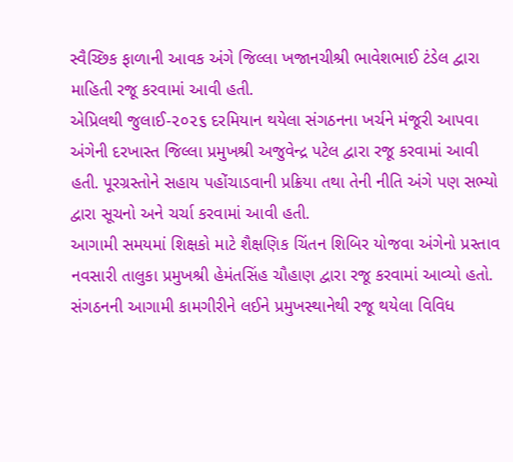સ્વૈચ્છિક ફાળાની આવક અંગે જિલ્લા ખજાનચીશ્રી ભાવેશભાઈ ટંડેલ દ્વારા માહિતી રજૂ કરવામાં આવી હતી.
એપ્રિલથી જુલાઈ-૨૦૨૬ દરમિયાન થયેલા સંગઠનના ખર્ચને મંજૂરી આપવા અંગેની દરખાસ્ત જિલ્લા પ્રમુખશ્રી અજુવેન્દ્ર પટેલ દ્વારા રજૂ કરવામાં આવી હતી. પૂરગ્રસ્તોને સહાય પહોંચાડવાની પ્રક્રિયા તથા તેની નીતિ અંગે પણ સભ્યો દ્વારા સૂચનો અને ચર્ચા કરવામાં આવી હતી.
આગામી સમયમાં શિક્ષકો માટે શૈક્ષણિક ચિંતન શિબિર યોજવા અંગેનો પ્રસ્તાવ નવસારી તાલુકા પ્રમુખશ્રી હેમંતસિંહ ચૌહાણ દ્વારા રજૂ કરવામાં આવ્યો હતો. સંગઠનની આગામી કામગીરીને લઈને પ્રમુખસ્થાનેથી રજૂ થયેલા વિવિધ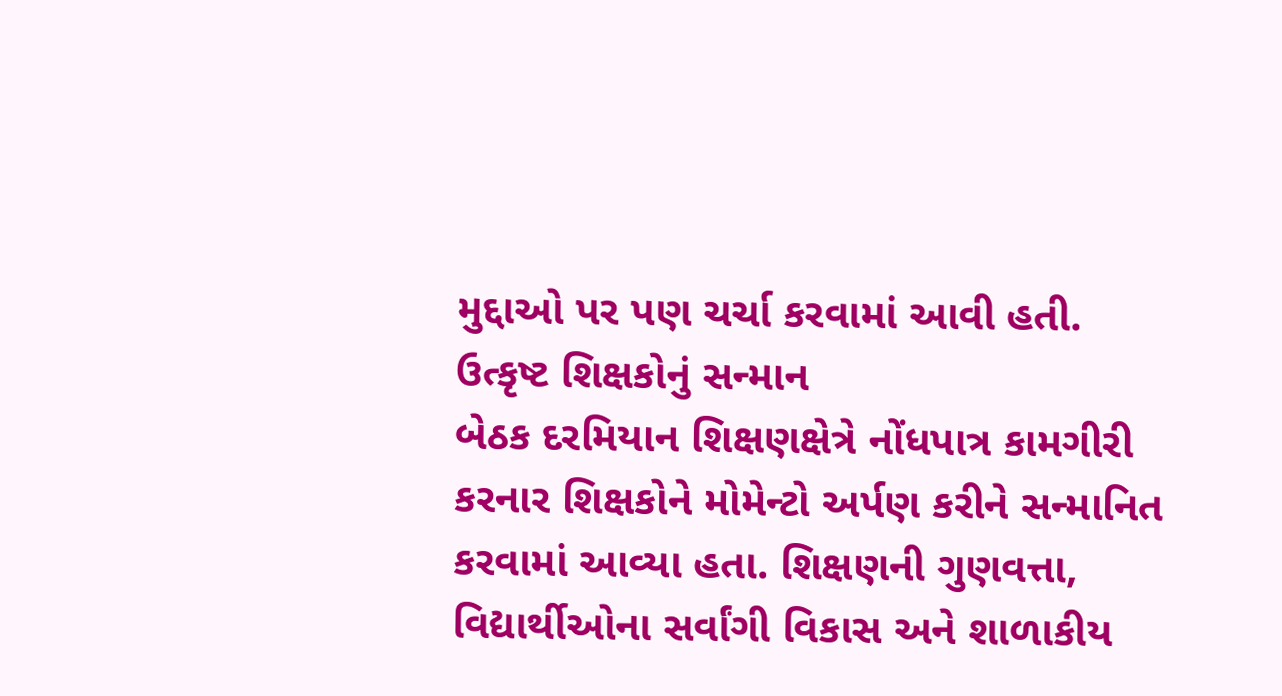મુદ્દાઓ પર પણ ચર્ચા કરવામાં આવી હતી.
ઉત્કૃષ્ટ શિક્ષકોનું સન્માન
બેઠક દરમિયાન શિક્ષણક્ષેત્રે નોંધપાત્ર કામગીરી કરનાર શિક્ષકોને મોમેન્ટો અર્પણ કરીને સન્માનિત કરવામાં આવ્યા હતા. શિક્ષણની ગુણવત્તા, વિદ્યાર્થીઓના સર્વાંગી વિકાસ અને શાળાકીય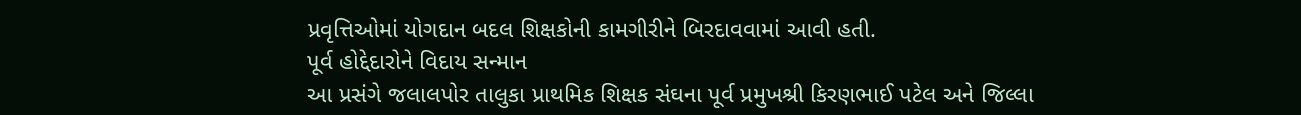પ્રવૃત્તિઓમાં યોગદાન બદલ શિક્ષકોની કામગીરીને બિરદાવવામાં આવી હતી.
પૂર્વ હોદ્દેદારોને વિદાય સન્માન
આ પ્રસંગે જલાલપોર તાલુકા પ્રાથમિક શિક્ષક સંઘના પૂર્વ પ્રમુખશ્રી કિરણભાઈ પટેલ અને જિલ્લા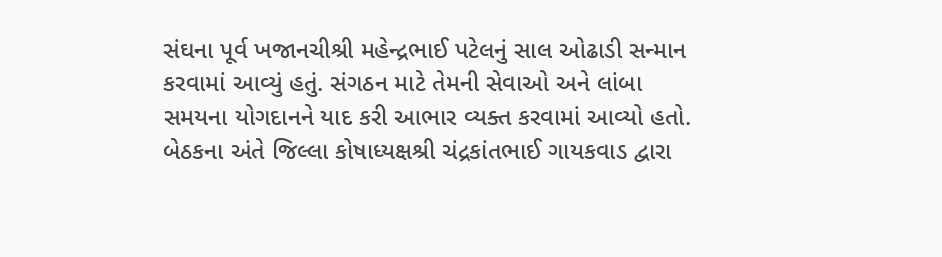સંઘના પૂર્વ ખજાનચીશ્રી મહેન્દ્રભાઈ પટેલનું સાલ ઓઢાડી સન્માન કરવામાં આવ્યું હતું. સંગઠન માટે તેમની સેવાઓ અને લાંબા સમયના યોગદાનને યાદ કરી આભાર વ્યક્ત કરવામાં આવ્યો હતો.
બેઠકના અંતે જિલ્લા કોષાધ્યક્ષશ્રી ચંદ્રકાંતભાઈ ગાયકવાડ દ્વારા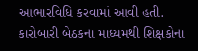આભારવિધિ કરવામાં આવી હતી.
કારોબારી બેઠકના માધ્યમથી શિક્ષકોના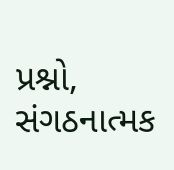પ્રશ્નો, સંગઠનાત્મક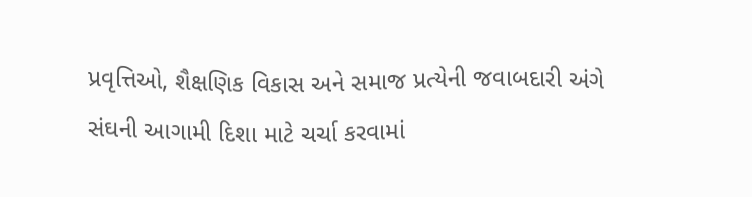પ્રવૃત્તિઓ, શૈક્ષણિક વિકાસ અને સમાજ પ્રત્યેની જવાબદારી અંગે સંઘની આગામી દિશા માટે ચર્ચા કરવામાં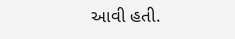આવી હતી.